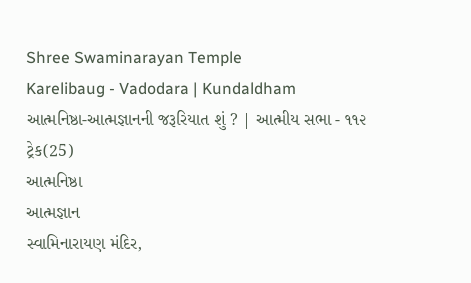Shree Swaminarayan Temple
Karelibaug - Vadodara | Kundaldham
આત્મનિષ્ઠા-આત્મજ્ઞાનની જરૂરિયાત શું ? | આત્મીય સભા - ૧૧૨
ટ્રેક(25)
આત્મનિષ્ઠા
આત્મજ્ઞાન
સ્વામિનારાયણ મંદિર,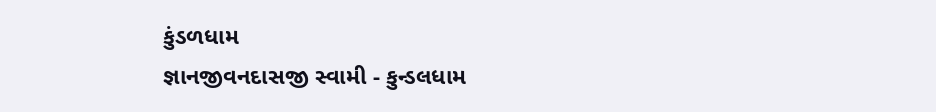કુંડળધામ
જ્ઞાનજીવનદાસજી સ્વામી - કુન્ડલધામ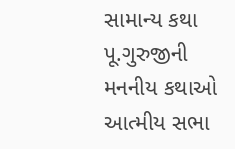સામાન્ય કથા
પૂ.ગુરુજીની મનનીય કથાઓ
આત્મીય સભા